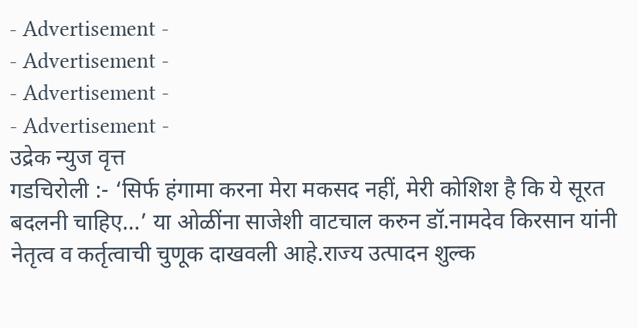- Advertisement -
- Advertisement -
- Advertisement -
- Advertisement -
उद्रेक न्युज वृत्त
गडचिरोली :- ‘सिर्फ हंगामा करना मेरा मकसद नहीं, मेरी कोशिश है कि ये सूरत बदलनी चाहिए…’ या ओळींना साजेशी वाटचाल करुन डॉ.नामदेव किरसान यांनी नेतृत्व व कर्तृत्वाची चुणूक दाखवली आहे.राज्य उत्पादन शुल्क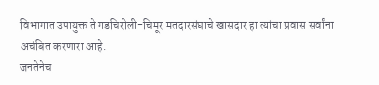विभागात उपायुक्त ते गडचिरोली-चिमूर मतदारसंघाचे खासदार हा त्यांचा प्रवास सर्वांना अचंबित करणारा आहे.
जनतेनेच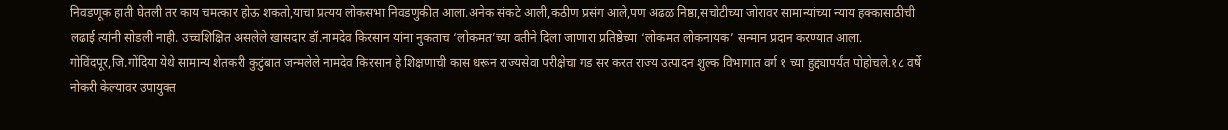निवडणूक हाती घेतली तर काय चमत्कार होऊ शकतो,याचा प्रत्यय लोकसभा निवडणुकीत आला.अनेक संकटे आली,कठीण प्रसंग आले,पण अढळ निष्ठा,सचोटीच्या जोरावर सामान्यांच्या न्याय हक्कासाठीची लढाई त्यांनी सोडली नाही. उच्चशिक्षित असलेले खासदार डॉ.नामदेव किरसान यांना नुकताच ‘लोकमत’च्या वतीने दिला जाणारा प्रतिष्ठेच्या ‘लोकमत लोकनायक’ सन्मान प्रदान करण्यात आला. गोविंदपूर,जि.गोंदिया येथे सामान्य शेतकरी कुटुंबात जन्मलेले नामदेव किरसान हे शिक्षणाची कास धरून राज्यसेवा परीक्षेचा गड सर करत राज्य उत्पादन शुल्क विभागात वर्ग १ च्या हुद्द्यापर्यंत पोहोचले.१८ वर्षे नोकरी केल्यावर उपायुक्त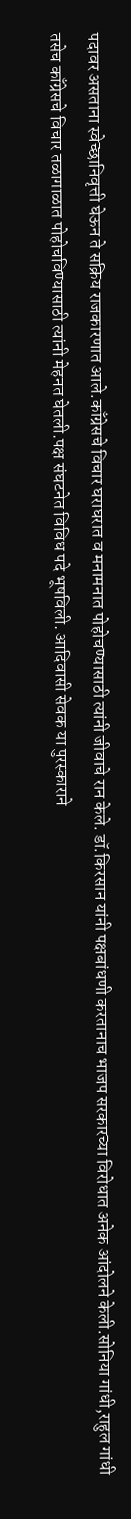पदावर असताना स्वेच्छानिवृत्ती घेऊन ते सक्रिय राजकारणात आले.काँग्रेसचे विचार घराघरात व मनामनात पोहोचण्यासाठी त्यांनी जीवाचे रान केले. डॉ.किरसान यांनी पक्षबांधणी करतानाच भाजप सरकारच्या विरोधात अनेक आंदोलने केली.सोनिया गांधी,राहुल गांधी तसेच काँग्रेसचे विचार तळागाळात पोहोचविण्यासाठी त्यांनी मेहनत घेतली.पक्ष संघटनेत विविध पदे भूषविली. आदिवासी सेवक या पुरस्काराने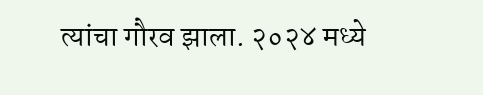त्यांचा गौरव झाला. २०२४ मध्ये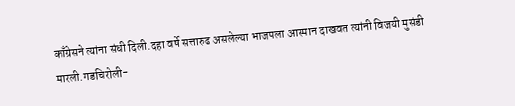काँग्रेसने त्यांना संधी दिली.दहा वर्षे सत्तारुढ असलेल्या भाजपला आस्मान दाखवत त्यांनी विजयी मुसंडी मारली.गडचिरोली-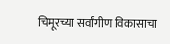चिमूरच्या सर्वांगीण विकासाचा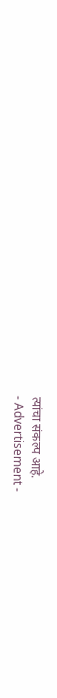त्यांचा संकल्प आहे.
- Advertisement -